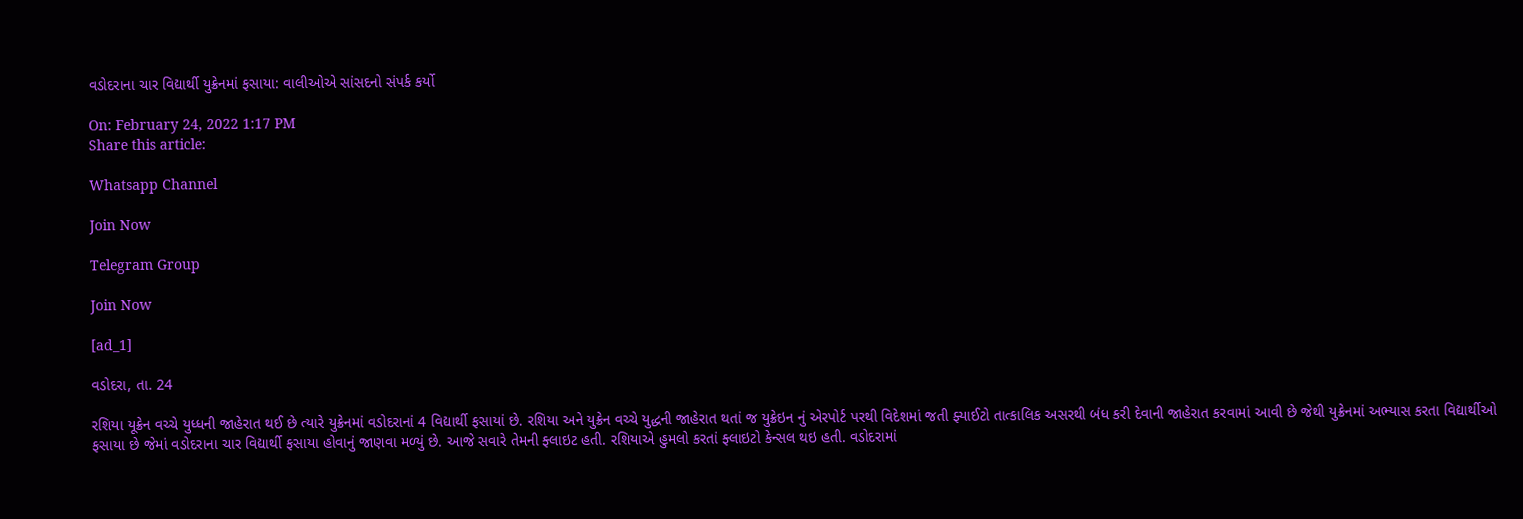વડોદરાના ચાર વિદ્યાર્થી યુક્રેનમાં ફસાયા: વાલીઓએ સાંસદનો સંપર્ક કર્યો

On: February 24, 2022 1:17 PM
Share this article:

Whatsapp Channel

Join Now

Telegram Group

Join Now

[ad_1]

વડોદરા, તા. 24

રશિયા યૂક્રેન વચ્ચે યુધ્ધની જાહેરાત થઈ છે ત્યારે યુક્રેનમાં વડોદરાનાં 4 વિદ્યાર્થી ફસાયાં છે. રશિયા અને યુક્રેન વચ્ચે યુદ્ધની જાહેરાત થતાં જ યુક્રેઇન નું એરપોર્ટ પરથી વિદેશમાં જતી ફ્યાઈટો તાત્કાલિક અસરથી બંધ કરી દેવાની જાહેરાત કરવામાં આવી છે જેથી યુક્રેનમાં અભ્યાસ કરતા વિદ્યાર્થીઓ ફસાયા છે જેમાં વડોદરાના ચાર વિદ્યાર્થી ફસાયા હોવાનું જાણવા મળ્યું છે. આજે સવારે તેમની ફ્લાઇટ હતી. રશિયાએ હુમલો કરતાં ફ્લાઇટો કેન્સલ થઇ હતી. વડોદરામાં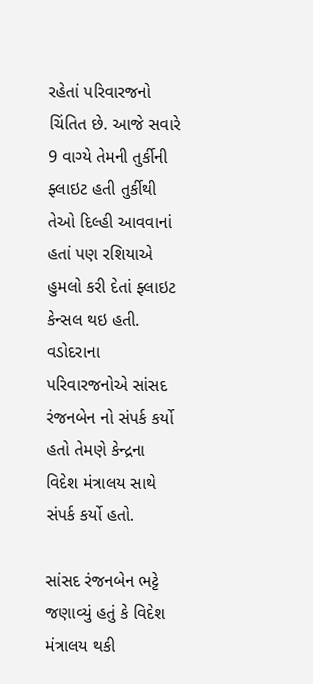રહેતાં પરિવારજનો ચિંતિત છે. આજે સવારે 9 વાગ્યે તેમની તુર્કીની ફ્લાઇટ હતી તુર્કીથી તેઓ દિલ્હી આવવાનાં હતાં પણ રશિયાએ હુમલો કરી દેતાં ફ્લાઇટ કેન્સલ થઇ હતી. વડોદરાના પરિવારજનોએ સાંસદ રંજનબેન નો સંપર્ક કર્યો હતો તેમણે કેન્દ્રના વિદેશ મંત્રાલય સાથે સંપર્ક કર્યો હતો.

સાંસદ રંજનબેન ભટ્ટે જણાવ્યું હતું કે વિદેશ મંત્રાલય થકી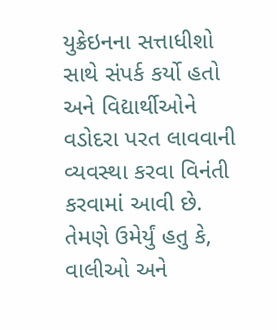યુક્રેઇનના સત્તાધીશો સાથે સંપર્ક કર્યો હતો અને વિદ્યાર્થીઓને વડોદરા પરત લાવવાની વ્યવસ્થા કરવા વિનંતી કરવામાં આવી છે. તેમણે ઉમેર્યું હતુ કે, વાલીઓ અને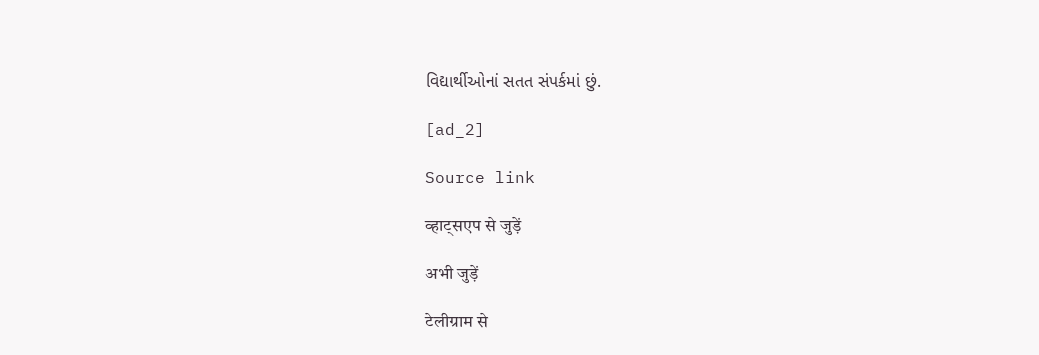વિદ્યાર્થીઓનાં સતત સંપર્કમાં છું.

[ad_2]

Source link

व्हाट्सएप से जुड़ें

अभी जुड़ें

टेलीग्राम से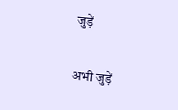जुड़ें

अभी जुड़ें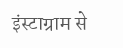इंस्टाग्राम से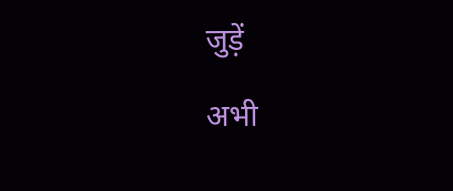जुड़ें

अभी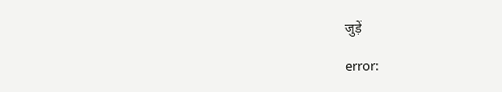जुड़ें

error: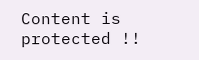Content is protected !!